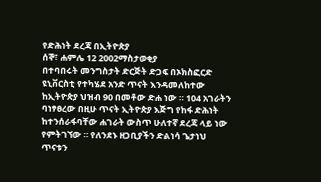የድሕነት ደረጃ በኢትዮጵያ
ሰኞ፣ ሐምሌ 12 2002ማስታወቂያ
በተባበሩት መንግስታት ድርጅት ድጋፍ በኦክስፎርድ ዩኒቨርስቲ የተካሄደ አንድ ጥናት እንዳመለከተው ከኢትዮጵያ ህዝብ 90 በመቶው ድሐ ነው ። 104 አገራትን ባነፃፀረው በዚሁ ጥናት ኢትዮጵያ እጅግ የከፋ ድሕነት ከተንሰራፋባቸው ሐገራት ውስጥ ሁለተኛ ደረጃ ላይ ነው የምትገኘው ። የለንደኑ ዘጋቢያችን ድልነሳ ጌታነህ ጥናቱን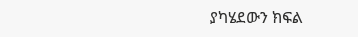ያካሄደውን ክፍል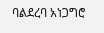ባልደረባ አነጋግሮ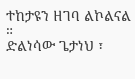ተከታዩን ዘገባ ልኮልናል ።
ድልነሳው ጌታነህ ፣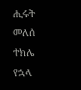ሒሩት መለሰ
ተክሌ የኋላ